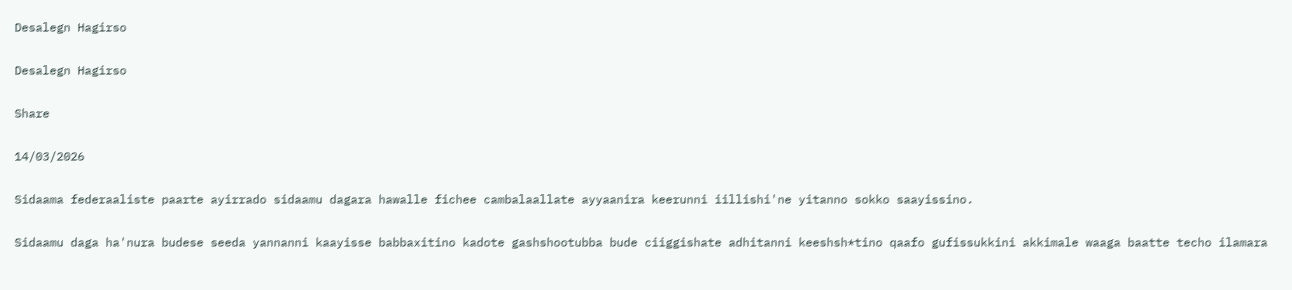Desalegn Hagirso

Desalegn Hagirso

Share

14/03/2026

Sidaama federaaliste paarte ayirrado sidaamu dagara hawalle fichee cambalaallate ayyaanira keerunni iillishi'ne yitanno sokko saayissino.

Sidaamu daga ha'nura budese seeda yannanni kaayisse babbaxitino kadote gashshootubba bude ciiggishate adhitanni keeshsh*tino qaafo gufissukkini akkimale waaga baatte techo ilamara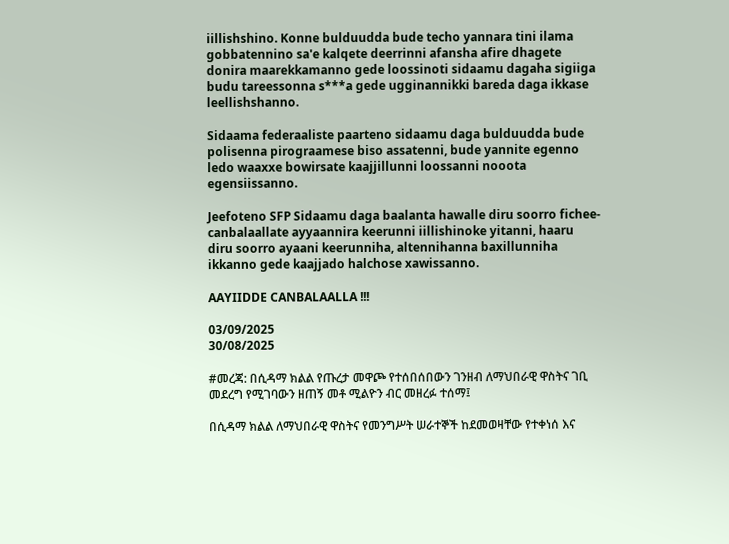iillishshino. Konne bulduudda bude techo yannara tini ilama gobbatennino sa'e kalqete deerrinni afansha afire dhagete donira maarekkamanno gede loossinoti sidaamu dagaha sigiiga budu tareessonna s***a gede ugginannikki bareda daga ikkase leellishshanno.

Sidaama federaaliste paarteno sidaamu daga bulduudda bude polisenna pirograamese biso assatenni, bude yannite egenno ledo waaxxe bowirsate kaajjillunni loossanni nooota egensiissanno.

Jeefoteno SFP Sidaamu daga baalanta hawalle diru soorro fichee-canbalaallate ayyaannira keerunni iillishinoke yitanni, haaru diru soorro ayaani keerunniha, altennihanna baxillunniha ikkanno gede kaajjado halchose xawissanno.

AAYIIDDE CANBALAALLA !!!

03/09/2025
30/08/2025

#መረጃ: በሲዳማ ክልል የጡረታ መዋጮ የተሰበሰበውን ገንዘብ ለማህበራዊ ዋስትና ገቢ መደረግ የሚገባውን ዘጠኝ መቶ ሚልዮን ብር መዘረፉ ተሰማ፤

በሲዳማ ክልል ለማህበራዊ ዋስትና የመንግሥት ሠራተኞች ከደመወዛቸው የተቀነሰ እና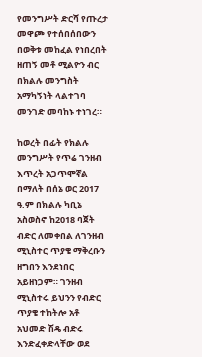የመንግሥት ድርሻ የጡረታ መዋጮ የተሰበሰበውን በወቅቱ መከፈል የነበረበት ዘጠኝ መቶ ሚልዮን ብር በክልሉ መንግስት አማካኝነት ላልተገባ መንገድ መባከኑ ተነገረ።

ከወረት በፊት የክልሉ መንግሥት የጥሬ ገንዘብ እጥረት አጋጥሞኛል በማለት በሰኔ ወር 2017 ዓ.ም በክልሉ ካቢኔ አስወስኖ ከ2018 ባጀት ብድር ለመቀበል ለገንዘብ ሚኒስተር ጥያቄ ማቅረቡን ዘግበን እንደነበር አይዘነጋም። ገንዘብ ሚኒስተሩ ይህንን የብድር ጥያቄ ተከትሎ አቶ አህመድ ሽዴ ብድሩ እንድፈቀድላቸው ወደ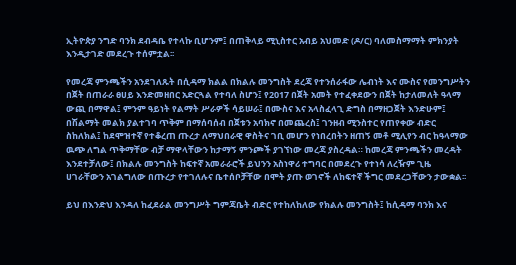ኢትዮጵያ ንግድ ባንክ ደብዳቤ የተላኩ ቢሆንም፤ በጠቅላይ ሚኒስተር አብይ አህመድ (ዶ/ር) ባለመስማማት ምክንያት እንዲታገድ መደረጉ ተሰምቷል፡፡

የመረጃ ምንጫችን አንደገለጹት በሲዳማ ክልል በክልሉ መንግስት ደረጃ የተንሰራፋው ሌብነት እና ሙስና የመንግሥትን በጀት በጠራራ ፀሀይ እንድመዘበር አድርጓል የተባለ ስሆን፤ የ2017 በጀት አመት የተፈቀደውን በጀት ከታለመለት ዓላማ ውጪ በማዋል፤ ምንም ዓይነት የልማት ሥራዎች ሳይሠራ፤ በሙስና እና አላስፈላጊ ድግስ በማዘጋጀት እንድሁም፤ በሽልማት መልክ ያልተገባ ጥቅም በማሰባሰብ በጀቱን አባክኖ በመጨረስ፤ ገንዘብ ሚንስተር የጠየቀው ብድር ስከለክል፤ ከደሞዝተኛ የተቆረጠ ጡረታ ለማህበራዊ ዋስትና ገቢ መሆን የነበረበትን ዘጠኝ መቶ ሚሊየን ብር ከዓላማው ዉጭ ለግል ጥቅማቸው ብቻ ማዋላቸውን ከታማኝ ምንጮች ያገኘነው መረጃ ያስረዳል። ከመረጃ ምንጫችን መረዳት እንደተቻለው፤ በክልሉ መንግስት ከፍተኛ አመራራሮች ይህንን አስነዋሪ ተግባር በመደረጉ የተነሳ ለረዥም ጊዜ ሀገራቸውን አገልግለው በጡረታ የተገለሉና ቤተሰቦቻቸው በሞት ያጡ ወገኖች ለከፍተኛ ችግር መደረጋቸውን ታውቋል፡፡

ይህ በእንድህ እንዳለ ከፈደራል መንግሥት ግምጃቤት ብድር የተከለከለው የክልሉ መንግስት፤ ከሲዳማ ባንክ እና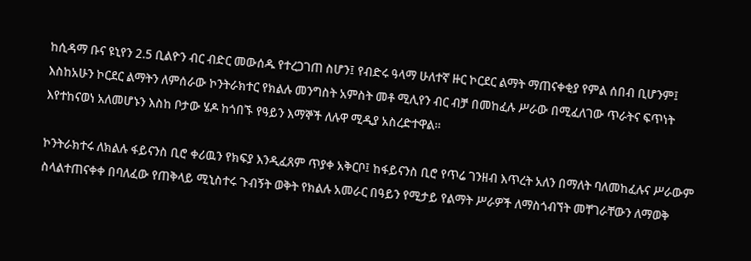ከሲዳማ ቡና ዩኒየን 2.5 ቢልዮን ብር ብድር መውሰዱ የተረጋገጠ ስሆን፤ የብድሩ ዓላማ ሁለተኛ ዙር ኮርደር ልማት ማጠናቀቂያ የምል ሰበብ ቢሆንም፤ እስከአሁን ኮርደር ልማትን ለምሰራው ኮንትራክተር የክልሉ መንግስት አምስት መቶ ሚሊየን ብር ብቻ በመከፈሉ ሥራው በሚፈለገው ጥራትና ፍጥነት እየተከናወነ አለመሆኑን እስከ ቦታው ሄዶ ከጎበኙ የዓይን እማኞች ለሉዋ ሚዲያ አስረድተዋል።

ኮንትራክተሩ ለክልሉ ፋይናንስ ቢሮ ቀሪዉን የክፍያ እንዲፈጸም ጥያቀ አቅርቦ፤ ከፋይናንስ ቢሮ የጥሬ ገንዘብ እጥረት አለን በማለት ባለመከፈሉና ሥራውም ስላልተጠናቀቀ በባለፈው የጠቅላይ ሚኒስተሩ ጉብኝት ወቅት የክልሉ አመራር በዓይን የሚታይ የልማት ሥራዎች ለማስጎብኘት መቸገራቸውን ለማወቅ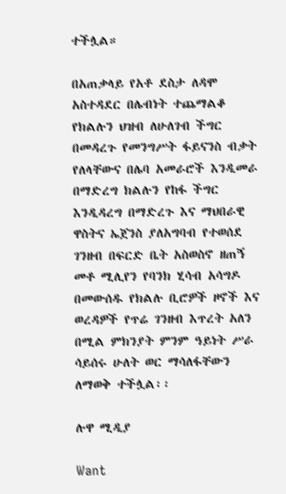ተችሏል።

በአጠቃላይ የአቶ ደስታ ለዳሞ አስተዳደር በሌብነት ተጨማልቆ የክልሉን ህዝብ ለሁለገብ ችግር በመዳረጉ የመንግሥት ፋይናንስ ብቃት የለላቸውና በሌባ አመራሮች እንዲመራ በማድረግ ክልሉን የከፋ ችግር እንዲዳረግ በማድረጉ እና ማህበራዊ ዋስትና ኤጀንስ ያለአግባብ የተወሰደ ገንዘብ በፍርድ ቤት አስወስኖ ዘጠኝ መቶ ሚሊየን የባንክ ሂሳብ አሳግዶ በመውሰዱ የክልሉ ቢሮዎች ዞኖች እና ወረዳዎች የጥሬ ገንዘብ እጥረት አለን በሚል ምክንያት ምንም ዓይነት ሥራ ሳይሰሩ ሁለት ወር ማሳለፋቸውን ለማወቅ ተችሏል፡፡

ሉዋ ሚዲያ

Want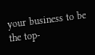your business to be the top-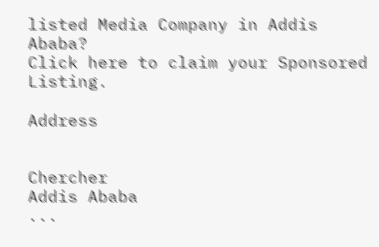listed Media Company in Addis Ababa?
Click here to claim your Sponsored Listing.

Address


Chercher
Addis Ababa
...